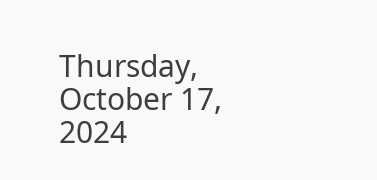Thursday, October 17, 2024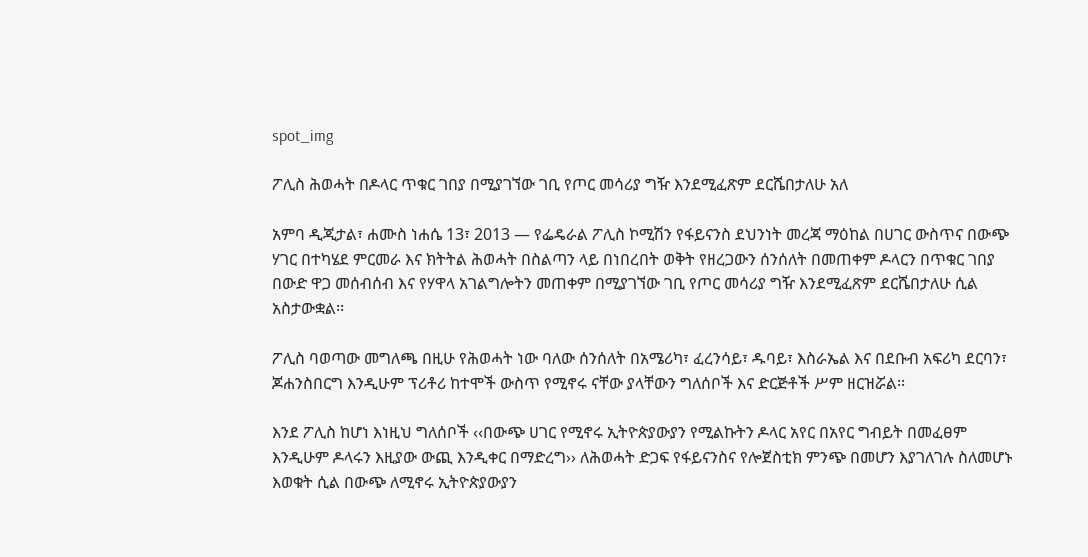spot_img

ፖሊስ ሕወሓት በዶላር ጥቁር ገበያ በሚያገኘው ገቢ የጦር መሳሪያ ግዥ እንደሚፈጽም ደርሼበታለሁ አለ

አምባ ዲጂታል፣ ሐሙስ ነሐሴ 13፣ 2013 ― የፌዴራል ፖሊስ ኮሚሽን የፋይናንስ ደህንነት መረጃ ማዕከል በሀገር ውስጥና በውጭ ሃገር በተካሄደ ምርመራ እና ክትትል ሕወሓት በስልጣን ላይ በነበረበት ወቅት የዘረጋውን ሰንሰለት በመጠቀም ዶላርን በጥቁር ገበያ በውድ ዋጋ መሰብሰብ እና የሃዋላ አገልግሎትን መጠቀም በሚያገኘው ገቢ የጦር መሳሪያ ግዥ እንደሚፈጽም ደርሼበታለሁ ሲል አስታውቋል፡፡

ፖሊስ ባወጣው መግለጫ በዚሁ የሕወሓት ነው ባለው ሰንሰለት በአሜሪካ፣ ፈረንሳይ፣ ዱባይ፣ እስራኤል እና በደቡብ አፍሪካ ደርባን፣ ጆሐንስበርግ እንዲሁም ፕሪቶሪ ከተሞች ውስጥ የሚኖሩ ናቸው ያላቸውን ግለሰቦች እና ድርጅቶች ሥም ዘርዝሯል፡፡

እንደ ፖሊስ ከሆነ እነዚህ ግለሰቦች ‹‹በውጭ ሀገር የሚኖሩ ኢትዮጵያውያን የሚልኩትን ዶላር አየር በአየር ግብይት በመፈፀም እንዲሁም ዶላሩን እዚያው ውጪ እንዲቀር በማድረግ›› ለሕወሓት ድጋፍ የፋይናንስና የሎጀስቲክ ምንጭ በመሆን እያገለገሉ ስለመሆኑ እወቁት ሲል በውጭ ለሚኖሩ ኢትዮጵያውያን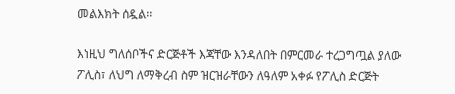መልእክት ሰዷል፡፡

እነዚህ ግለሰቦችና ድርጅቶች እጃቸው እንዳለበት በምርመራ ተረጋግጧል ያለው ፖሊስ፣ ለህግ ለማቅረብ ስም ዝርዝራቸውን ለዓለም አቀፉ የፖሊስ ድርጅት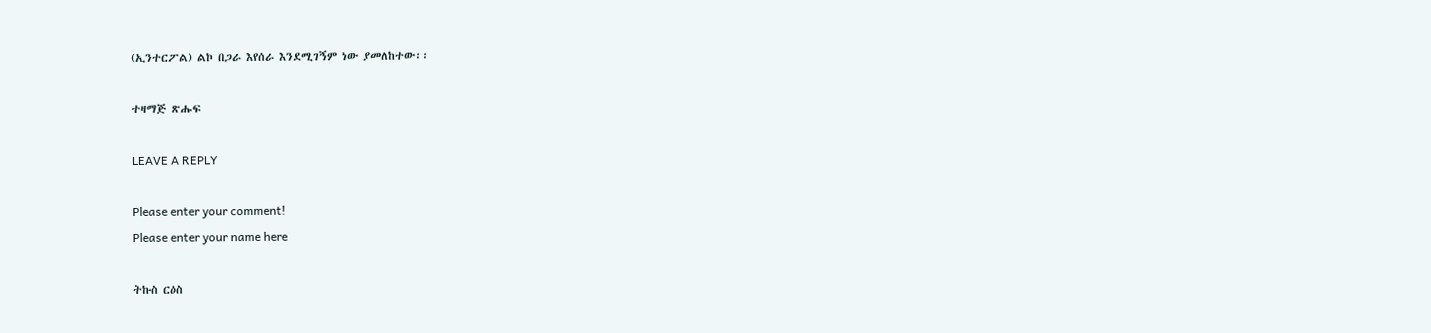(ኢንተርፖል) ልኮ በጋራ እየሰራ እንደሚገኝም ነው ያመለከተው፡፡

ተዛማጅ ጽሑፍ

LEAVE A REPLY

Please enter your comment!
Please enter your name here

ትኩስ ርዕስ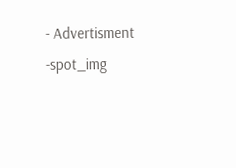- Advertisment -spot_img